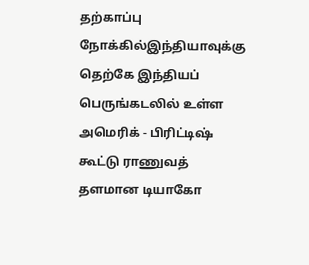தற்காப்பு நோக்கில்இந்தியாவுக்கு தெற்கே இந்தியப் பெருங்கடலில் உள்ள அமெரிக் - பிரிட்டிஷ் கூட்டு ராணுவத் தளமான டியாகோ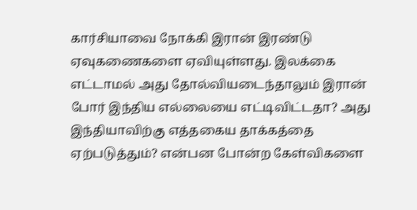கார்சியாவை நோக்கி இரான் இரண்டு ஏவுகணைகளை ஏவியுள்ளது. இலக்கை எட்டாமல் அது தோல்வியடைந்தாலும் இரான் போர் இந்திய எல்லையை எட்டிவிட்டதா? அது இந்தியாவிற்கு எத்தகைய தாக்கத்தை ஏற்படுத்தும்? என்பன போன்ற கேள்விகளை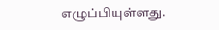எழுப்பியுள்ளது.